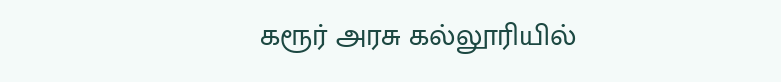கரூர் அரசு கல்லூரியில்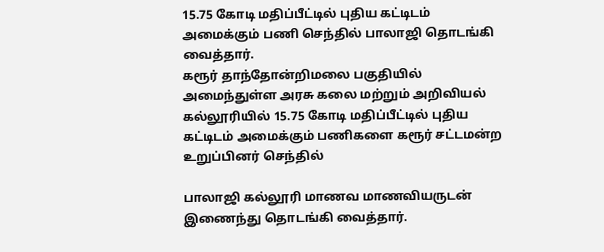15.75 கோடி மதிப்பீட்டில் புதிய கட்டிடம் அமைக்கும் பணி செந்தில் பாலாஜி தொடங்கி வைத்தார்.
கரூர் தாந்தோன்றிமலை பகுதியில் அமைந்துள்ள அரசு கலை மற்றும் அறிவியல் கல்லூரியில் 15.75 கோடி மதிப்பீட்டில் புதிய கட்டிடம் அமைக்கும் பணிகளை கரூர் சட்டமன்ற உறுப்பினர் செந்தில்

பாலாஜி கல்லூரி மாணவ மாணவியருடன் இணைந்து தொடங்கி வைத்தார்.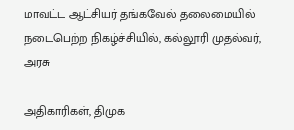மாவட்ட ஆட்சியர் தங்கவேல் தலைமையில் நடைபெற்ற நிகழ்ச்சியில், கல்லூரி முதல்வர், அரசு

அதிகாரிகள், திமுக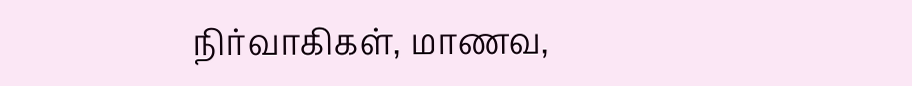நிர்வாகிகள், மாணவ,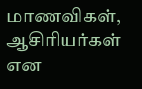மாணவிகள், ஆசிரியர்கள் என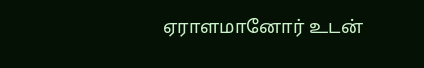ஏராளமானோர் உடன்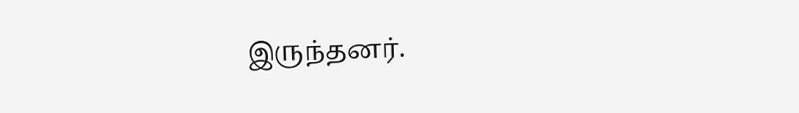இருந்தனர்.